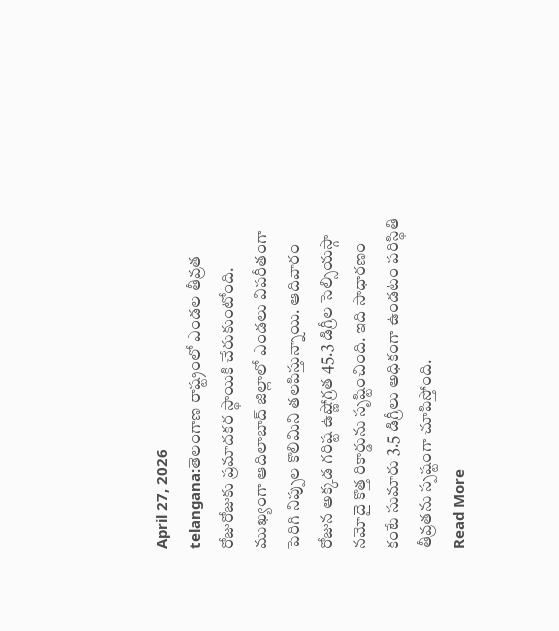April 27, 2026
telangana:తెలంగాణ రాష్ట్రంలో ఎండల తీవ్రత రోజురోజుకు ప్రమాదకర స్థాయికి చేరుకుంటోంది. ముఖ్యంగా ఆదిలాబాద్ జిల్లాలో ఎండలు విపరీతంగా పెరిగి నిప్పుల కొలిమిని తలపిస్తున్నాయి. ఆదివారం రోజున అక్కడ గరిష్ట ఉష్ణోగ్రత 45.3 డిగ్రీల సెల్సియస్గా నమోదై కొత్త రికార్డును సృష్టించింది. ఇది సాధారణం కంటే సుమారు 3.5 డిగ్రీలు అధికంగా ఉండటం పరిస్థితి తీవ్రతను స్పష్టంగా చూపిస్తోంది.
Read More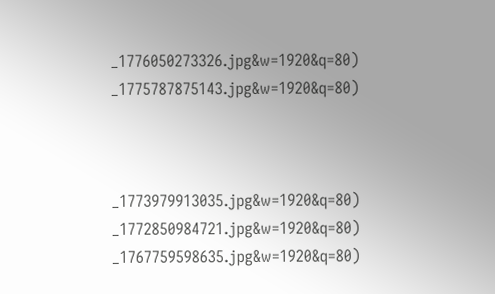_1776050273326.jpg&w=1920&q=80)
_1775787875143.jpg&w=1920&q=80)



_1773979913035.jpg&w=1920&q=80)
_1772850984721.jpg&w=1920&q=80)
_1767759598635.jpg&w=1920&q=80)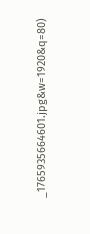_1765935664601.jpg&w=1920&q=80)